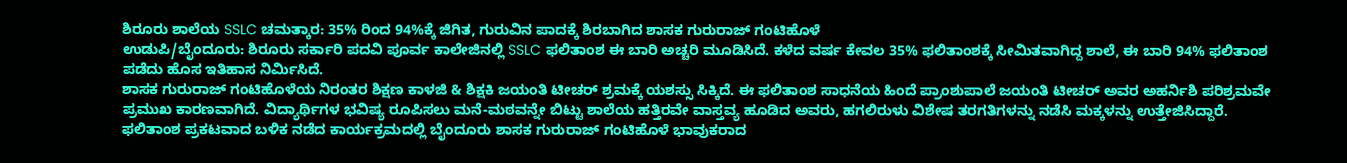ಶಿರೂರು ಶಾಲೆಯ SSLC ಚಮತ್ಕಾರ: 35% ರಿಂದ 94%ಕ್ಕೆ ಜಿಗಿತ, ಗುರುವಿನ ಪಾದಕ್ಕೆ ಶಿರಬಾಗಿದ ಶಾಸಕ ಗುರುರಾಜ್ ಗಂಟಿಹೊಳೆ
ಉಡುಪಿ/ಬೈಂದೂರು: ಶಿರೂರು ಸರ್ಕಾರಿ ಪದವಿ ಪೂರ್ವ ಕಾಲೇಜಿನಲ್ಲಿ SSLC ಫಲಿತಾಂಶ ಈ ಬಾರಿ ಅಚ್ಚರಿ ಮೂಡಿಸಿದೆ. ಕಳೆದ ವರ್ಷ ಕೇವಲ 35% ಫಲಿತಾಂಶಕ್ಕೆ ಸೀಮಿತವಾಗಿದ್ದ ಶಾಲೆ, ಈ ಬಾರಿ 94% ಫಲಿತಾಂಶ ಪಡೆದು ಹೊಸ ಇತಿಹಾಸ ನಿರ್ಮಿಸಿದೆ.
ಶಾಸಕ ಗುರುರಾಜ್ ಗಂಟಿಹೊಳೆಯ ನಿರಂತರ ಶಿಕ್ಷಣ ಕಾಳಜಿ & ಶಿಕ್ಷಕಿ ಜಯಂತಿ ಟೀಚರ್ ಶ್ರಮಕ್ಕೆ ಯಶಸ್ಸು ಸಿಕ್ಕಿದೆ. ಈ ಫಲಿತಾಂಶ ಸಾಧನೆಯ ಹಿಂದೆ ಪ್ರಾಂಶುಪಾಲೆ ಜಯಂತಿ ಟೀಚರ್ ಅವರ ಅಹರ್ನಿಶಿ ಪರಿಶ್ರಮವೇ ಪ್ರಮುಖ ಕಾರಣವಾಗಿದೆ. ವಿದ್ಯಾರ್ಥಿಗಳ ಭವಿಷ್ಯ ರೂಪಿಸಲು ಮನೆ-ಮಠವನ್ನೇ ಬಿಟ್ಟು ಶಾಲೆಯ ಹತ್ತಿರವೇ ವಾಸ್ತವ್ಯ ಹೂಡಿದ ಅವರು, ಹಗಲಿರುಳು ವಿಶೇಷ ತರಗತಿಗಳನ್ನು ನಡೆಸಿ ಮಕ್ಕಳನ್ನು ಉತ್ತೇಜಿಸಿದ್ದಾರೆ.
ಫಲಿತಾಂಶ ಪ್ರಕಟವಾದ ಬಳಿಕ ನಡೆದ ಕಾರ್ಯಕ್ರಮದಲ್ಲಿ ಬೈಂದೂರು ಶಾಸಕ ಗುರುರಾಜ್ ಗಂಟಿಹೊಳೆ ಭಾವುಕರಾದ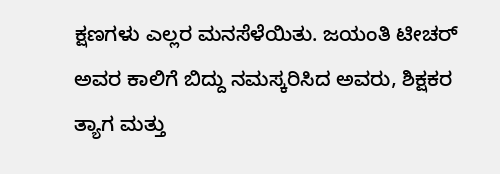ಕ್ಷಣಗಳು ಎಲ್ಲರ ಮನಸೆಳೆಯಿತು. ಜಯಂತಿ ಟೀಚರ್ ಅವರ ಕಾಲಿಗೆ ಬಿದ್ದು ನಮಸ್ಕರಿಸಿದ ಅವರು, ಶಿಕ್ಷಕರ ತ್ಯಾಗ ಮತ್ತು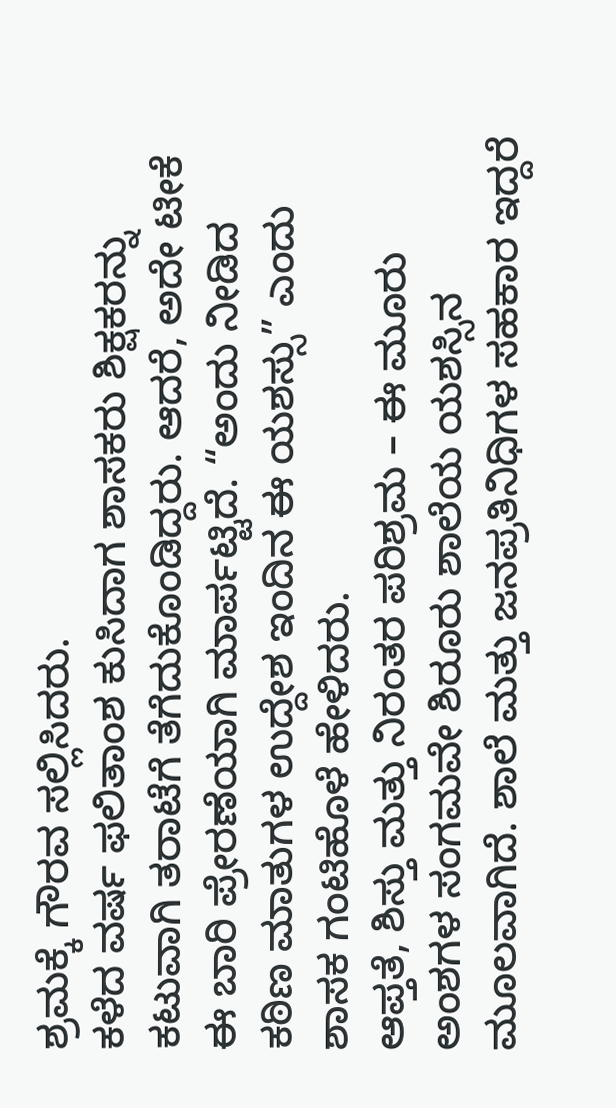ಶ್ರಮಕ್ಕೆ ಗೌರವ ಸಲ್ಲಿಸಿದರು.
ಕಳೆದ ವರ್ಷ ಫಲಿತಾಂಶ ಕುಸಿದಾಗ ಶಾಸಕರು ಶಿಕ್ಷಕರನ್ನು ಕಟುವಾಗಿ ತರಾಟೆಗೆ ತೆಗೆದುಕೊಂಡಿದ್ದರು. ಆದರೆ, ಅದೇ ಟೀಕೆ ಈ ಬಾರಿ ಪ್ರೇರಣೆಯಾಗಿ ಮಾರ್ಪಟ್ಟಿದೆ. “ಅಂದು ನೀಡಿದ ಕಠಿಣ ಮಾತುಗಳ ಉದ್ದೇಶ ಇಂದಿನ ಈ ಯಶಸ್ಸು” ಎಂದು ಶಾಸಕ ಗಂಟಿಹೊಳೆ ಹೇಳಿದರು.
ಆಪ್ತತೆ, ಶಿಸ್ತು ಮತ್ತು ನಿರಂತರ ಪರಿಶ್ರಮ – ಈ ಮೂರು ಅಂಶಗಳ ಸಂಗಮವೇ ಶಿರೂರು ಶಾಲೆಯ ಯಶಸ್ಸಿನ ಮೂಲವಾಗಿದೆ. ಶಾಲೆ ಮತ್ತು ಜನಪ್ರತಿನಿಧಿಗಳ ಸಹಕಾರ ಇದ್ದರೆ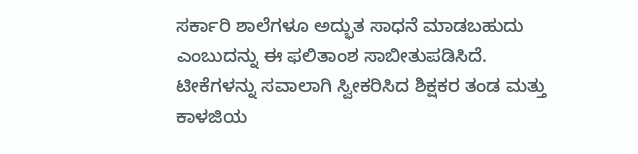ಸರ್ಕಾರಿ ಶಾಲೆಗಳೂ ಅದ್ಭುತ ಸಾಧನೆ ಮಾಡಬಹುದು ಎಂಬುದನ್ನು ಈ ಫಲಿತಾಂಶ ಸಾಬೀತುಪಡಿಸಿದೆ.
ಟೀಕೆಗಳನ್ನು ಸವಾಲಾಗಿ ಸ್ವೀಕರಿಸಿದ ಶಿಕ್ಷಕರ ತಂಡ ಮತ್ತು ಕಾಳಜಿಯ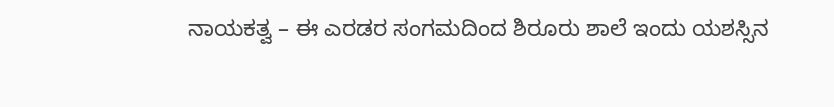ನಾಯಕತ್ವ – ಈ ಎರಡರ ಸಂಗಮದಿಂದ ಶಿರೂರು ಶಾಲೆ ಇಂದು ಯಶಸ್ಸಿನ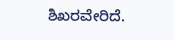ಶಿಖರವೇರಿದೆ.